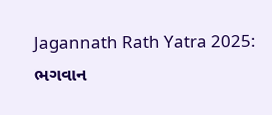Jagannath Rath Yatra 2025: ભગવાન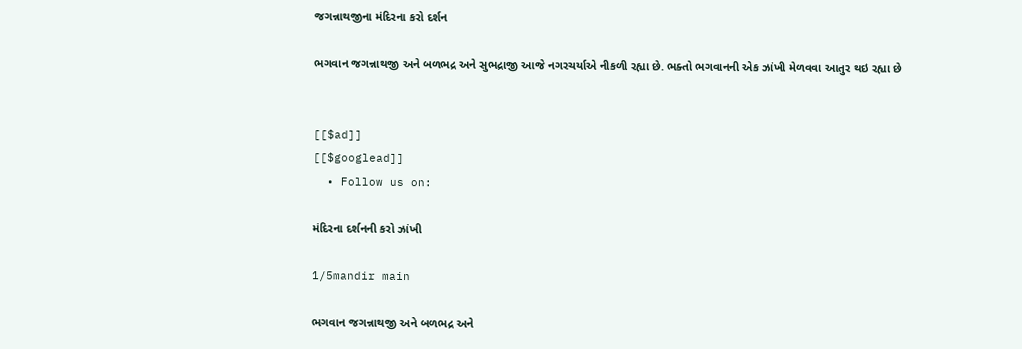જગન્નાથજીના મંદિરના કરો દર્શન

ભગવાન જગન્નાથજી અને બળભદ્ર અને સુભદ્રાજી આજે નગરચર્યાએ નીકળી રહ્યા છે. ભક્તો ભગવાનની એક ઝાંખી મેળવવા આતુર થઇ રહ્યા છે


[[$ad]]
[[$googlead]]
  • Follow us on:

મંદિરના દર્શનની કરો ઝાંખી

1/5mandir main

ભગવાન જગન્નાથજી અને બળભદ્ર અને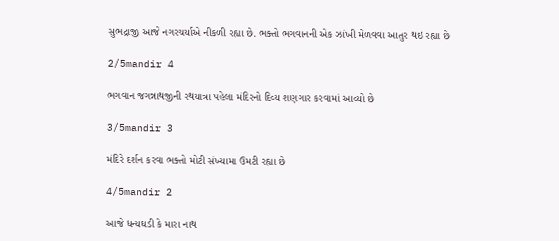સુભદ્રાજી આજે નગરચર્યાએ નીકળી રહ્યા છે. ભક્તો ભગવાનની એક ઝાંખી મેળવવા આતુર થઇ રહ્યા છે

2/5mandir 4

ભગવાન જગન્નાથજીની રથયાત્રા પહેલા મંદિરનો દિવ્ય શણગાર કરવામાં આવ્યો છે

3/5mandir 3

મંદિરે દર્શન કરવા ભક્તો મોટી સંખ્યામા ઉમટી રહ્યા છે

4/5mandir 2

આજે ધન્યઘડી કે મારા નાથ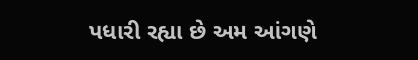પધારી રહ્યા છે અમ આંગણે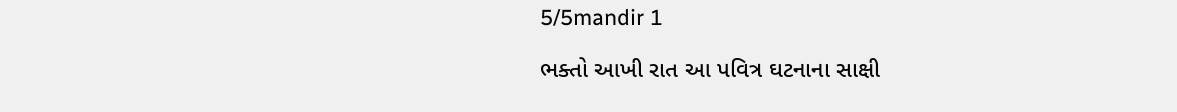5/5mandir 1

ભક્તો આખી રાત આ પવિત્ર ઘટનાના સાક્ષી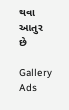થવા આતુર છે

Gallery Ads